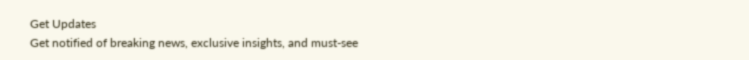Get Updates
Get notified of breaking news, exclusive insights, and must-see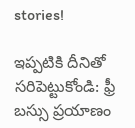stories!

ఇప్పటికి దీనితో సరిపెట్టుకోండి: ఫ్రీ బస్సు ప్రయాణం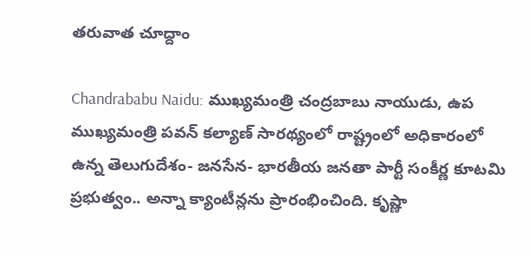తరువాత చూద్దాం

Chandrababu Naidu: ముఖ్యమంత్రి చంద్రబాబు నాయుడు, ఉప ముఖ్యమంత్రి పవన్ కల్యాణ్ సారథ్యంలో రాష్ట్రంలో అధికారంలో ఉన్న తెలుగుదేశం- జనసేన- భారతీయ జనతా పార్టీ సంకీర్ణ కూటమి ప్రభుత్వం.. అన్నా క్యాంటీన్లను ప్రారంభించింది. కృష్ణా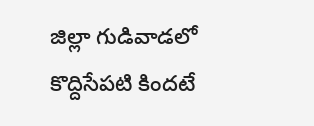జిల్లా గుడివాడలో కొద్దిసేపటి కిందటే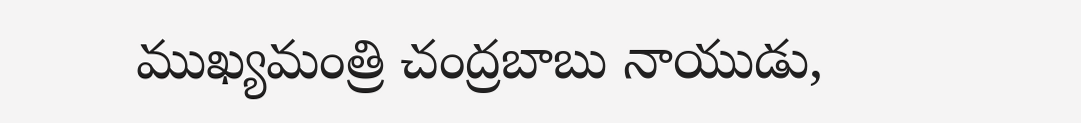ముఖ్యమంత్రి చంద్రబాబు నాయుడు,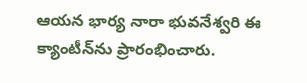ఆయన భార్య నారా భువనేశ్వరి ఈ క్యాంటీన్‌ను ప్రారంభించారు.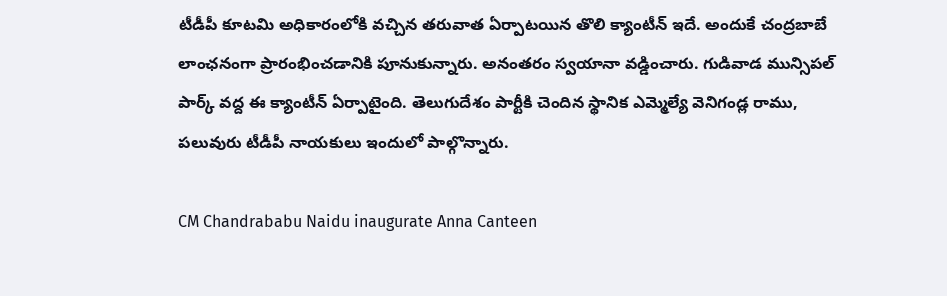టీడీపీ కూటమి అధికారంలోకి వచ్చిన తరువాత ఏర్పాటయిన తొలి క్యాంటీన్ ఇదే. అందుకే చంద్రబాబే లాంఛనంగా ప్రారంభించడానికి పూనుకున్నారు. అనంతరం స్వయానా వడ్డించారు. గుడివాడ మున్సిపల్ పార్క్ వద్ద ఈ క్యాంటీన్ ఏర్పాటైంది. తెలుగుదేశం పార్టీకి చెందిన స్థానిక ఎమ్మెల్యే వెనిగండ్ల రాము, పలువురు టీడీపీ నాయకులు ఇందులో పాల్గొన్నారు.

CM Chandrababu Naidu inaugurate Anna Canteen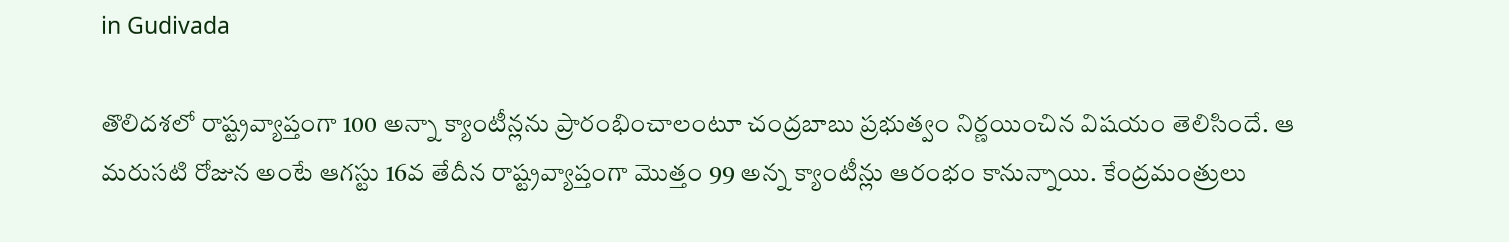in Gudivada

తొలిదశలో రాష్ట్రవ్యాప్తంగా 100 అన్నా క్యాంటీన్లను ప్రారంభించాలంటూ చంద్రబాబు ప్రభుత్వం నిర్ణయించిన విషయం తెలిసిందే. ఆ మరుసటి రోజున అంటే ఆగస్టు 16వ తేదీన రాష్ట్రవ్యాప్తంగా మొత్తం 99 అన్న క్యాంటీన్లు ఆరంభం కానున్నాయి. కేంద్రమంత్రులు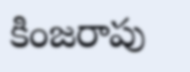కింజరాపు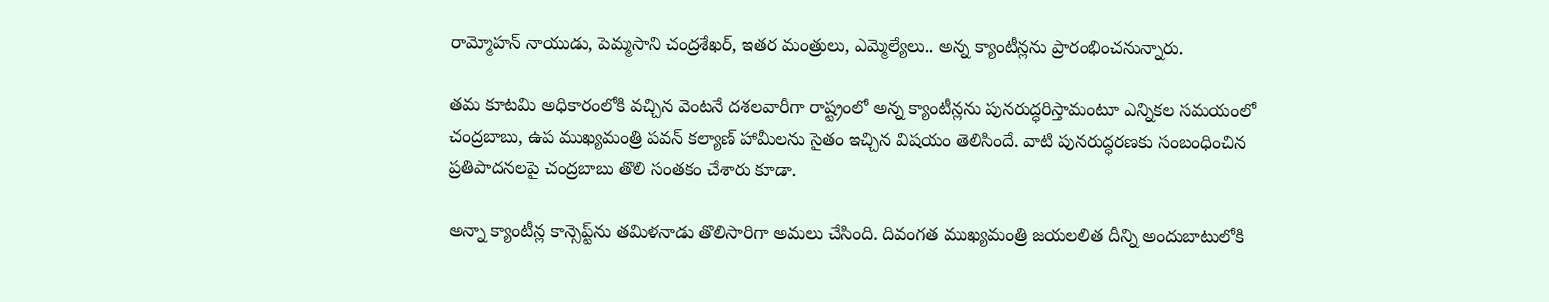రామ్మోహన్ నాయుడు, పెమ్మసాని చంద్రశేఖర్, ఇతర మంత్రులు, ఎమ్మెల్యేలు.. అన్న క్యాంటీన్లను ప్రారంభించనున్నారు.

తమ కూటమి అధికారంలోకి వచ్చిన వెంటనే దశలవారీగా రాష్ట్రంలో అన్న క్యాంటీన్లను పునరుద్ధరిస్తామంటూ ఎన్నికల సమయంలో చంద్రబాబు, ఉప ముఖ్యమంత్రి పవన్ కల్యాణ్ హామీలను సైతం ఇచ్చిన విషయం తెలిసిందే. వాటి పునరుద్ధరణకు సంబంధించిన ప్రతిపాదనలపై చంద్రబాబు తొలి సంతకం చేశారు కూడా.

అన్నా క్యాంటీన్ల కాన్సెప్ట్‌ను తమిళనాడు తొలిసారిగా అమలు చేసింది. దివంగత ముఖ్యమంత్రి జయలలిత దీన్ని అందుబాటులోకి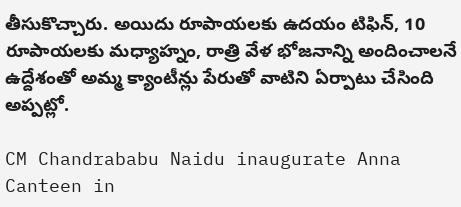తీసుకొచ్చారు. అయిదు రూపాయలకు ఉదయం టిఫిన్, 10 రూపాయలకు మధ్యాహ్నం, రాత్రి వేళ భోజనాన్ని అందించాలనే ఉద్దేశంతో అమ్మ క్యాంటీన్లు పేరుతో వాటిని ఏర్పాటు చేసింది అప్పట్లో.

CM Chandrababu Naidu inaugurate Anna Canteen in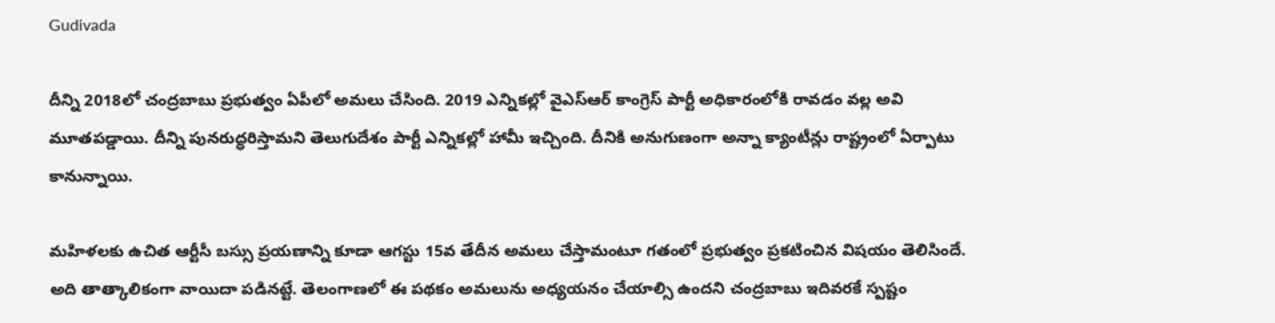Gudivada

దీన్ని 2018లో చంద్రబాబు ప్రభుత్వం ఏపీలో అమలు చేసింది. 2019 ఎన్నికల్లో వైఎస్ఆర్ కాంగ్రెస్ పార్టీ అధికారంలోకి రావడం వల్ల అవి మూతపడ్డాయి. దీన్ని పునరుద్ధరిస్తామని తెలుగుదేశం పార్టీ ఎన్నికల్లో హామీ ఇచ్చింది. దీనికి అనుగుణంగా అన్నా క్యాంటీన్లు రాష్ట్రంలో ఏర్పాటు కానున్నాయి.

మహిళలకు ఉచిత ఆర్టీసీ బస్సు ప్రయణాన్ని కూడా ఆగస్టు 15వ తేదీన అమలు చేస్తామంటూ గతంలో ప్రభుత్వం ప్రకటించిన విషయం తెలిసిందే. అది తాత్కాలికంగా వాయిదా పడినట్టే. తెలంగాణలో ఈ పథకం అమలును అధ్యయనం చేయాల్సి ఉందని చంద్రబాబు ఇదివరకే స్పష్టం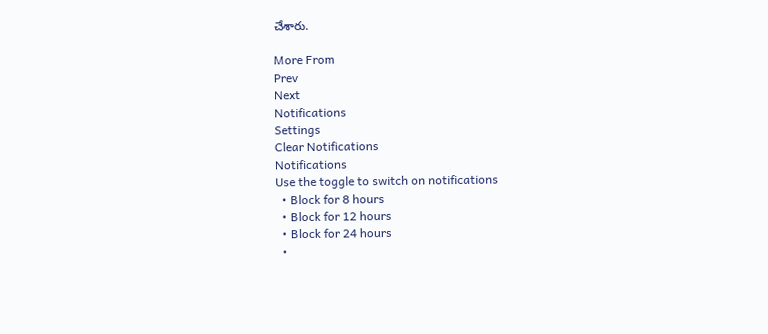చేశారు.

More From
Prev
Next
Notifications
Settings
Clear Notifications
Notifications
Use the toggle to switch on notifications
  • Block for 8 hours
  • Block for 12 hours
  • Block for 24 hours
  •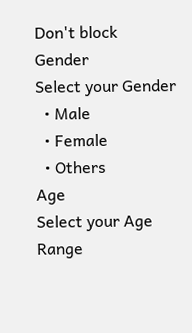Don't block
Gender
Select your Gender
  • Male
  • Female
  • Others
Age
Select your Age Range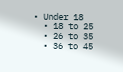• Under 18
  • 18 to 25
  • 26 to 35
  • 36 to 45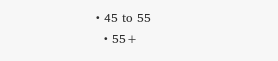• 45 to 55
  • 55+